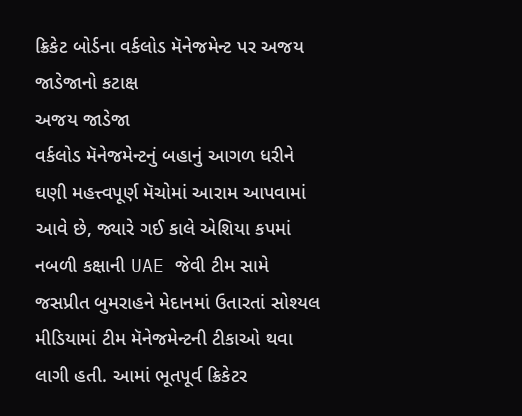ક્રિકેટ બોર્ડના વર્કલોડ મૅનેજમેન્ટ પર અજય જાડેજાનો કટાક્ષ
અજય જાડેજા
વર્કલોડ મૅનેજમેન્ટનું બહાનું આગળ ધરીને ઘણી મહત્ત્વપૂર્ણ મૅચોમાં આરામ આપવામાં આવે છે, જ્યારે ગઈ કાલે એશિયા કપમાં નબળી કક્ષાની UAE જેવી ટીમ સામે જસપ્રીત બુમરાહને મેદાનમાં ઉતારતાં સોશ્યલ મીડિયામાં ટીમ મૅનેજમેન્ટની ટીકાઓ થવા લાગી હતી. આમાં ભૂતપૂર્વ ક્રિકેટર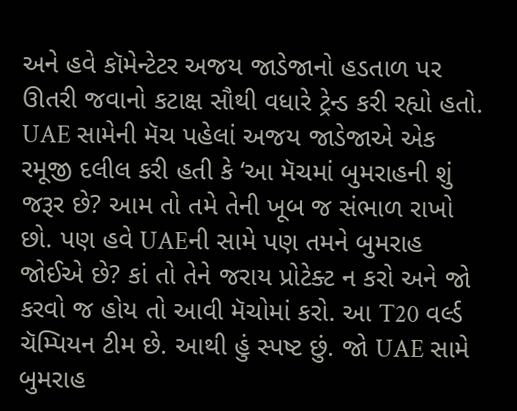અને હવે કૉમેન્ટેટર અજય જાડેજાનો હડતાળ પર ઊતરી જવાનો કટાક્ષ સૌથી વધારે ટ્રેન્ડ કરી રહ્યો હતો. UAE સામેની મૅચ પહેલાં અજય જાડેજાએ એક રમૂજી દલીલ કરી હતી કે ‘આ મૅચમાં બુમરાહની શું જરૂર છે? આમ તો તમે તેની ખૂબ જ સંભાળ રાખો છો. પણ હવે UAEની સામે પણ તમને બુમરાહ જોઈએ છે? કાં તો તેને જરાય પ્રોટેક્ટ ન કરો અને જો કરવો જ હોય તો આવી મૅચોમાં કરો. આ T20 વર્લ્ડ ચૅમ્પિયન ટીમ છે. આથી હું સ્પષ્ટ છું. જો UAE સામે બુમરાહ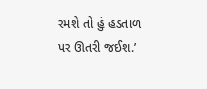રમશે તો હું હડતાળ પર ઊતરી જઈશ.’